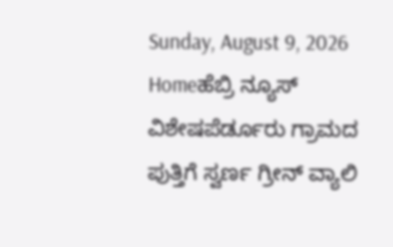Sunday, August 9, 2026
Homeಹೆಬ್ರಿ ನ್ಯೂಸ್ ವಿಶೇಷಪೆರ್ಡೂರು ಗ್ರಾಮದ ಪುತ್ತಿಗೆ ಸ್ವರ್ಣ ಗ್ರೀನ್‌ ವ್ಯಾಲಿ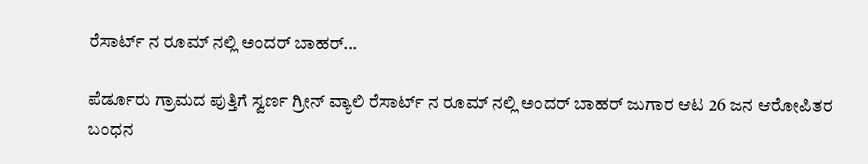ರೆಸಾರ್ಟ್‌ ನ ರೂಮ್‌ ನಲ್ಲಿ ಅಂದರ್ ಬಾಹರ್‌...

ಪೆರ್ಡೂರು ಗ್ರಾಮದ ಪುತ್ತಿಗೆ ಸ್ವರ್ಣ ಗ್ರೀನ್‌ ವ್ಯಾಲಿ ರೆಸಾರ್ಟ್‌ ನ ರೂಮ್‌ ನಲ್ಲಿ ಅಂದರ್ ಬಾಹರ್‌ ಜುಗಾರ ಆಟ 26 ಜನ ಆರೋಪಿತರ ಬಂಧನ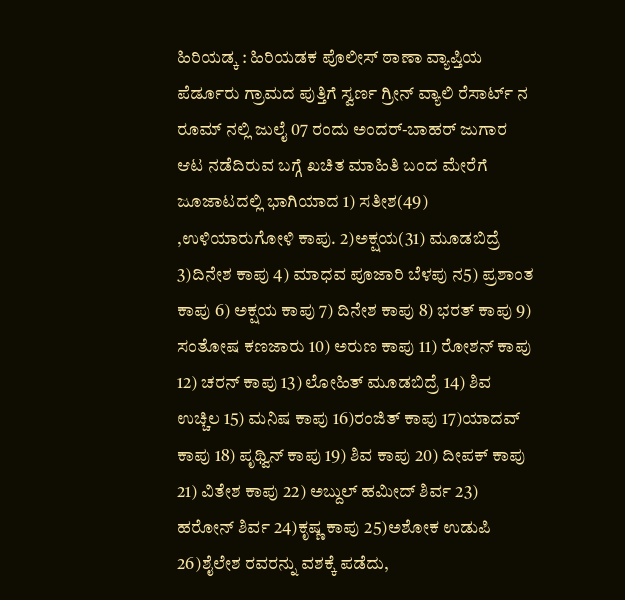ಹಿರಿಯಡ್ಕ : ಹಿರಿಯಡಕ ಪೊಲೀಸ್ ಠಾಣಾ ವ್ಯಾಪ್ತಿಯ ಪೆರ್ಡೂರು ಗ್ರಾಮದ ಪುತ್ತಿಗೆ ಸ್ವರ್ಣ ಗ್ರೀನ್‌ ವ್ಯಾಲಿ ರೆಸಾರ್ಟ್‌ ನ ರೂಮ್‌ ನಲ್ಲಿ ಜುಲೈ 07 ರಂದು ಅಂದರ್-ಬಾಹರ್‌ ಜುಗಾರ ಆಟ ನಡೆದಿರುವ ಬಗ್ಗೆ ಖಚಿತ ಮಾಹಿತಿ ಬಂದ ಮೇರೆಗೆ ಜೂಜಾಟದಲ್ಲಿ ಭಾಗಿಯಾದ 1) ಸತೀಶ(49) ,ಉಳಿಯಾರುಗೋಳಿ ಕಾಪು. 2)ಅಕ್ಷಯ(31) ಮೂಡಬಿದ್ರೆ 3)ದಿನೇಶ ಕಾಪು 4) ಮಾಧವ ಪೂಜಾರಿ ಬೆಳಪು ನ5) ಪ್ರಶಾಂತ ಕಾಪು 6) ಅಕ್ಷಯ ಕಾಪು 7) ದಿನೇಶ ಕಾಪು 8) ಭರತ್‌ ಕಾಪು 9) ಸಂತೋಷ ಕಣಜಾರು 10) ಅರುಣ ಕಾಪು 11) ರೋಶನ್‌ ಕಾಪು 12) ಚರನ್‌ ಕಾಪು 13) ಲೋಹಿತ್‌ ಮೂಡಬಿದ್ರೆ 14) ಶಿವ ಉಚ್ಚಿಲ 15) ಮನಿಷ ಕಾಪು 16)ರಂಜಿತ್‌ ಕಾಪು 17)ಯಾದವ್‌ ಕಾಪು 18) ಪೃಥ್ವಿನ್‌ ಕಾಪು 19) ಶಿವ ಕಾಪು 20) ದೀಪಕ್‌ ಕಾಪು 21) ವಿತೇಶ ಕಾಪು 22) ಅಬ್ದುಲ್‌ ಹಮೀದ್‌ ಶಿರ್ವ 23) ಹರೋನ್‌ ಶಿರ್ವ 24)ಕೃಷ್ಣ ಕಾಪು 25)ಅಶೋಕ ಉಡುಪಿ 26)ಶೈಲೇಶ ರವರನ್ನು ವಶಕ್ಕೆ ಪಡೆದು,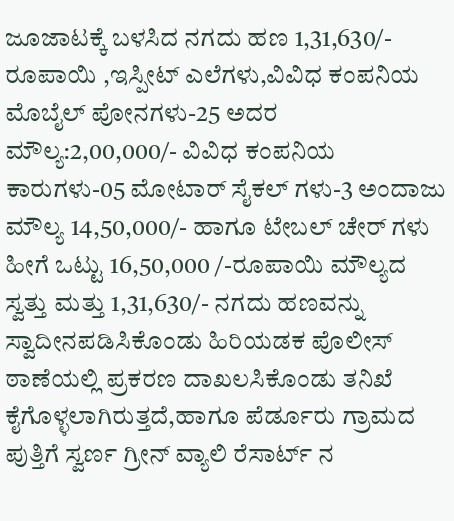ಜೂಜಾಟಕ್ಕೆ ಬಳಸಿದ ನಗದು ಹಣ 1,31,630/- ರೂಪಾಯಿ ,ಇಸ್ಪೀಟ್‌ ಎಲೆಗಳು,ವಿವಿಧ ಕಂಪನಿಯ ಮೊಬೈಲ್‌ ಪೋನಗಳು-25 ಅದರ ಮೌಲ್ಯ:2,00,000/- ವಿವಿಧ ಕಂಪನಿಯ ಕಾರುಗಳು-05 ಮೋಟಾರ್‌ ಸೈಕಲ್‌ ಗಳು-3 ಅಂದಾಜು ಮೌಲ್ಯ 14,50,000/- ಹಾಗೂ ಟೇಬಲ್‌ ಚೇರ್‌ ಗಳು ಹೀಗೆ ಒಟ್ಟು 16,50,000 /-ರೂಪಾಯಿ ಮೌಲ್ಯದ ಸ್ವತ್ತು ಮತ್ತು 1,31,630/- ನಗದು ಹಣವನ್ನು ಸ್ವಾದೀನಪಡಿಸಿಕೊಂಡು ಹಿರಿಯಡಕ ಪೊಲೀಸ್‌ ಠಾಣೆಯಲ್ಲಿ ಪ್ರಕರಣ ದಾಖಲಸಿಕೊಂಡು ತನಿಖೆ ಕೈಗೊಳ್ಳಲಾಗಿರುತ್ತದೆ,ಹಾಗೂ ಪೆರ್ಡೂರು ಗ್ರಾಮದ ಪುತ್ತಿಗೆ ಸ್ವರ್ಣ ಗ್ರೀನ್‌ ವ್ಯಾಲಿ ರೆಸಾರ್ಟ್‌ ನ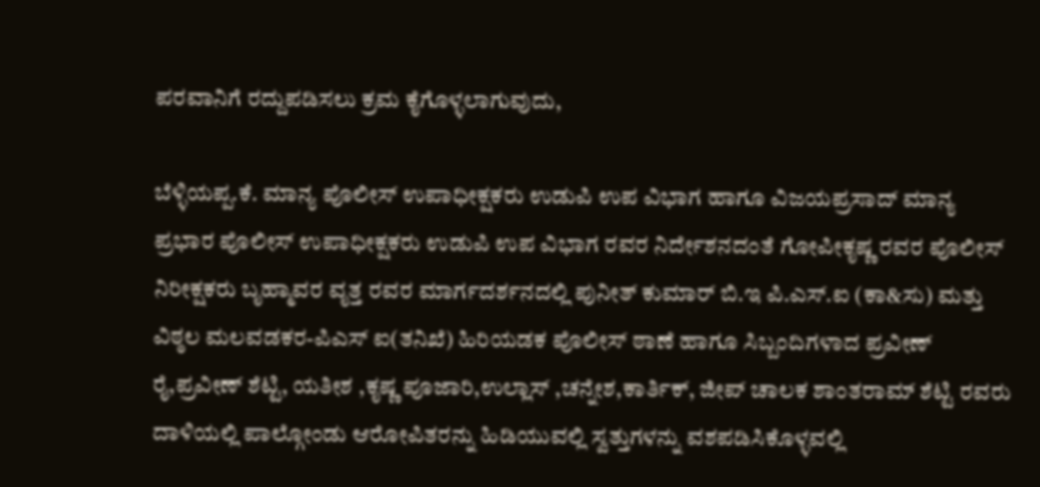ಪರವಾನಿಗೆ ರದ್ದುಪಡಿಸಲು ಕ್ರಮ ಕೈಗೊಳ್ಳಲಾಗುವುದು,

ಬೆಳ್ಳಿಯಪ್ಪ.ಕೆ. ಮಾನ್ಯ ಪೊಲೀಸ್‌ ಉಪಾಧೀಕ್ಷಕರು ಉಡುಪಿ ಉಪ ವಿಭಾಗ ಹಾಗೂ ವಿಜಯಪ್ರಸಾದ್‌ ಮಾನ್ಯ ಪ್ರಭಾರ ಪೊಲೀಸ್‌ ಉಪಾಧೀಕ್ಷಕರು ಉಡುಪಿ ಉಪ ವಿಭಾಗ ರವರ ನಿರ್ದೇಶನದಂತೆ ಗೋಪೀಕೃಷ್ಣ ರವರ ಪೊಲೀಸ್‌ ನಿರೀಕ್ಷಕರು ಬೃಹ್ಮಾವರ ವೃತ್ತ ರವರ ಮಾರ್ಗದರ್ಶನದಲ್ಲಿ ಪುನೀತ್‌ ಕುಮಾರ್‌ ಬಿ.ಇ ಪಿ.ಎಸ್‌.ಐ (ಕಾ&ಸು) ಮತ್ತು ವಿಠ್ಠಲ ಮಲವಡಕರ-ಪಿಎಸ್‌ ಐ(ತನಿಖೆ) ಹಿರಿಯಡಕ ಪೊಲೀಸ್‌ ಠಾಣೆ ಹಾಗೂ ಸಿಬ್ಬಂದಿಗಳಾದ ಪ್ರವೀಣ್‌ ರೈ,ಪ್ರವೀಣ್‌ ಶೆಟ್ಟಿ, ಯತೀಶ ,ಕೃಷ್ಣ ಪೂಜಾರಿ,ಉಲ್ಲಾಸ್‌ ,ಚನ್ನೇಶ,ಕಾರ್ತಿಕ್‌, ಜೀಪ್‌ ಚಾಲಕ ಶಾಂತರಾಮ್‌ ಶೆಟ್ಟಿ ರವರು ದಾಳಿಯಲ್ಲಿ ಪಾಲ್ಗೋಂಡು ಆರೋಪಿತರನ್ನು ಹಿಡಿಯುವಲ್ಲಿ ಸ್ವತ್ತುಗಳನ್ನು ವಶಪಡಿಸಿಕೊಳ್ಳವಲ್ಲಿ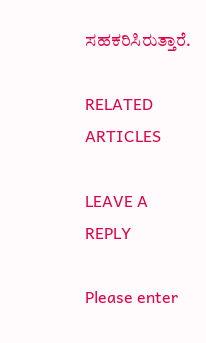ಸಹಕರಿಸಿರುತ್ತಾರೆ.

RELATED ARTICLES

LEAVE A REPLY

Please enter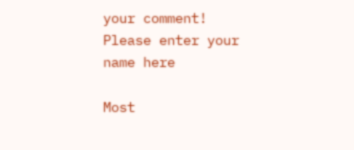your comment!
Please enter your name here

Most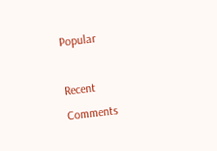Popular

Recent Comments